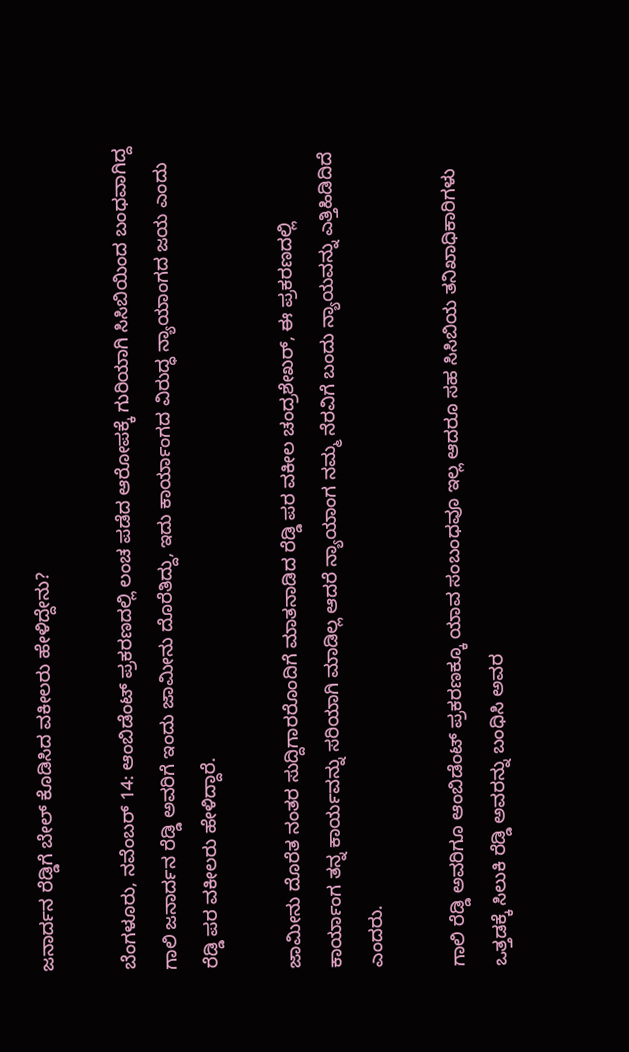ಜನಾರ್ದನ ರೆಡ್ಡಿಗೆ ಬೇಲ್ ಕೊಡಿಸಿದ ವಕೀಲರು ಹೇಳಿದ್ದೇನು?

ಬೆಂಗಳೂರು, ನವೆಂಬರ್ 14: ಆಂಬಿಡೆಂಟ್ ಪ್ರಕರಣದಲ್ಲಿ ಲಂಚ ಪಡೆದ ಆರೋಪಕ್ಕೆ ಗುರಿಯಾಗಿ ಸಿಸಿಬಿಯಿಂದ ಬಂಧವಾಗಿದ್ದ ಗಾಲಿ ಜನಾರ್ದನ ರೆಡ್ಡಿ ಅವರಿಗೆ ಇಂದು ಜಾಮೀನು ದೊರೆತಿದ್ದು, ಇದು ಕಾರ್ಯಾಂಗದ ವಿರುದ್ಧ ನ್ಯಾಯಾಂಗದ ಜಯ ಎಂದು ರೆಡ್ಡಿ ಪರ ವಕೀಲರು ಹೇಳಿದ್ದಾರೆ.

ಜಾಮೀನು ದೊರೆತ ನಂತರ ಸುದ್ದಿಗಾರರೊಂದಿಗೆ ಮಾತನಾಡಿದ ರೆಡ್ಡಿ ಪರ ವಕೀಲ ಚಂದ್ರಶೇಖರ್, ಈ ಪ್ರಕರಣದಲ್ಲಿ ಕಾರ್ಯಾಂಗ ತನ್ನ ಕಾರ್ಯವನ್ನು ಸರಿಯಾಗಿ ಮಾಡಿಲ್ಲ ಆದರೆ ನ್ಯಾಯಾಂಗ ನಮ್ಮ ನೆರವಿಗೆ ಬಂದು ನ್ಯಾಯವನ್ನು ಎತ್ತಿಹಿಡಿದಿದೆ ಎಂದರು.

ಗಾಲಿ ರೆಡ್ಡಿ ಅವರಿಗೂ ಆಂಬಿಡೆಂಟ್ ಪ್ರಕರಣಕ್ಕೂ ಯಾವ ಸಂಬಂಧವೂ ಇಲ್ಲ ಆದರೂ ಸಹ ಸಿಸಿಬಿಯ ತನಿಖಾಧಿಕಾರಿಗಳು ಒತ್ತಡಕ್ಕೆ ಸಿಲುಕಿ ರೆಡ್ಡಿ ಅವರನ್ನು ಬಂಧಿಸಿ ಅವರ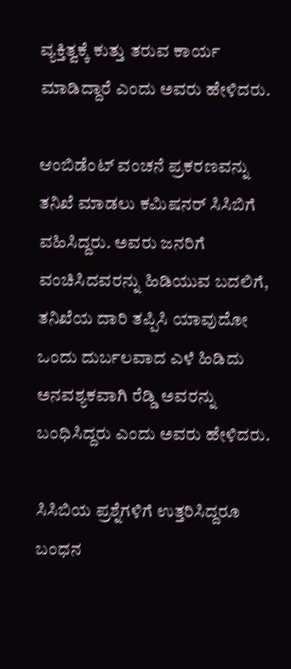ವ್ಯಕ್ತಿತ್ವಕ್ಕೆ ಕುತ್ತು ತರುವ ಕಾರ್ಯ ಮಾಡಿದ್ದಾರೆ ಎಂದು ಅವರು ಹೇಳಿದರು.

ಆಂಬಿಡೆಂಟ್ ವಂಚನೆ ಪ್ರಕರಣವನ್ನು ತನಿಖೆ ಮಾಡಲು ಕಮಿಷನರ್ ಸಿಸಿಬಿಗೆ ವಹಿಸಿದ್ದರು. ಅವರು ಜನರಿಗೆ ವಂಚಿಸಿದವರನ್ನು ಹಿಡಿಯುವ ಬದಲಿಗೆ, ತನಿಖೆಯ ದಾರಿ ತಪ್ಪಿಸಿ ಯಾವುದೋ ಒಂದು ದುರ್ಬಲವಾದ ಎಳೆ ಹಿಡಿದು ಅನವಶ್ಯಕವಾಗಿ ರೆಡ್ಡಿ ಅವರನ್ನು ಬಂಧಿಸಿದ್ದರು ಎಂದು ಅವರು ಹೇಳಿದರು.

ಸಿಸಿಬಿಯ ಪ್ರಶ್ನೆಗಳಿಗೆ ಉತ್ತರಿಸಿದ್ದರೂ ಬಂಧನ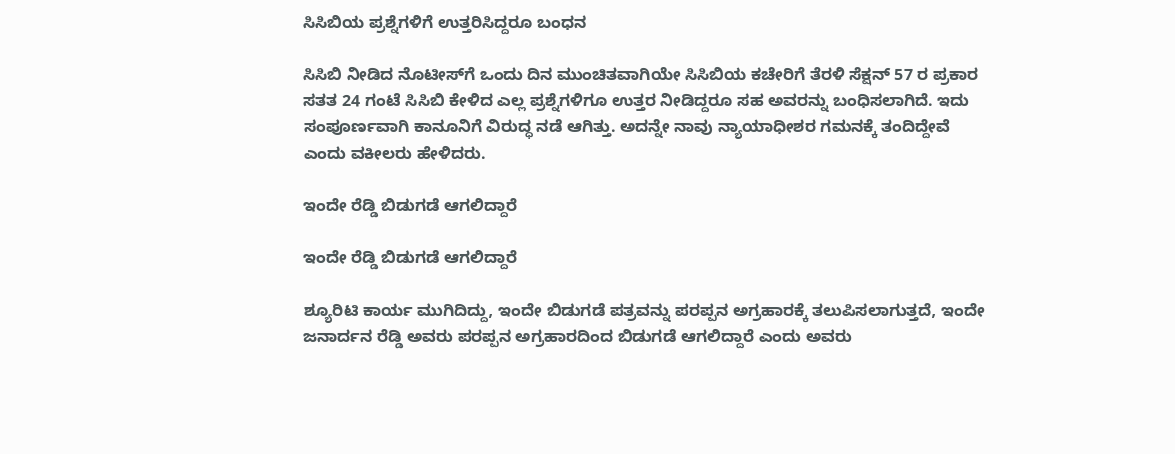ಸಿಸಿಬಿಯ ಪ್ರಶ್ನೆಗಳಿಗೆ ಉತ್ತರಿಸಿದ್ದರೂ ಬಂಧನ

ಸಿಸಿಬಿ ನೀಡಿದ ನೊಟೀಸ್‌ಗೆ ಒಂದು ದಿನ ಮುಂಚಿತವಾಗಿಯೇ ಸಿಸಿಬಿಯ ಕಚೇರಿಗೆ ತೆರಳಿ ಸೆಕ್ಷನ್ 57 ರ ಪ್ರಕಾರ ಸತತ 24 ಗಂಟೆ ಸಿಸಿಬಿ ಕೇಳಿದ ಎಲ್ಲ ಪ್ರಶ್ನೆಗಳಿಗೂ ಉತ್ತರ ನೀಡಿದ್ದರೂ ಸಹ ಅವರನ್ನು ಬಂಧಿಸಲಾಗಿದೆ. ಇದು ಸಂಪೂರ್ಣವಾಗಿ ಕಾನೂನಿಗೆ ವಿರುದ್ಧ ನಡೆ ಆಗಿತ್ತು. ಅದನ್ನೇ ನಾವು ನ್ಯಾಯಾಧೀಶರ ಗಮನಕ್ಕೆ ತಂದಿದ್ದೇವೆ ಎಂದು ವಕೀಲರು ಹೇಳಿದರು.

ಇಂದೇ ರೆಡ್ಡಿ ಬಿಡುಗಡೆ ಆಗಲಿದ್ದಾರೆ

ಇಂದೇ ರೆಡ್ಡಿ ಬಿಡುಗಡೆ ಆಗಲಿದ್ದಾರೆ

ಶ್ಯೂರಿಟಿ ಕಾರ್ಯ ಮುಗಿದಿದ್ದು, ಇಂದೇ ಬಿಡುಗಡೆ ಪತ್ರವನ್ನು ಪರಪ್ಪನ ಅಗ್ರಹಾರಕ್ಕೆ ತಲುಪಿಸಲಾಗುತ್ತದೆ, ಇಂದೇ ಜನಾರ್ದನ ರೆಡ್ಡಿ ಅವರು ಪರಪ್ಪನ ಅಗ್ರಹಾರದಿಂದ ಬಿಡುಗಡೆ ಆಗಲಿದ್ದಾರೆ ಎಂದು ಅವರು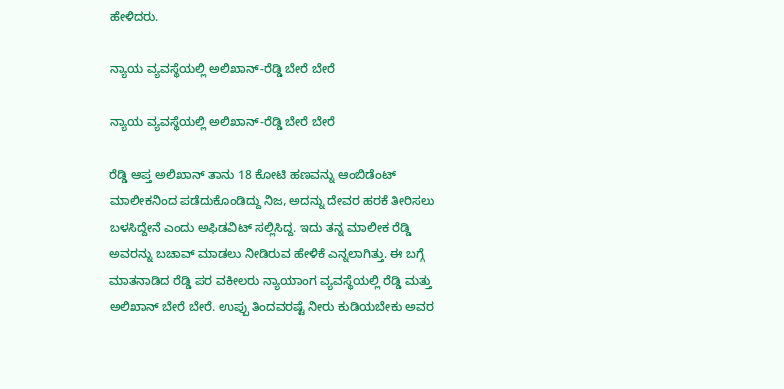ಹೇಳಿದರು.

ನ್ಯಾಯ ವ್ಯವಸ್ಥೆಯಲ್ಲಿ ಅಲಿಖಾನ್-ರೆಡ್ಡಿ ಬೇರೆ ಬೇರೆ

ನ್ಯಾಯ ವ್ಯವಸ್ಥೆಯಲ್ಲಿ ಅಲಿಖಾನ್-ರೆಡ್ಡಿ ಬೇರೆ ಬೇರೆ

ರೆಡ್ಡಿ ಆಪ್ತ ಅಲಿಖಾನ್ ತಾನು 18 ಕೋಟಿ ಹಣವನ್ನು ಆಂಬಿಡೆಂಟ್ ಮಾಲೀಕನಿಂದ ಪಡೆದುಕೊಂಡಿದ್ದು ನಿಜ, ಅದನ್ನು ದೇವರ ಹರಕೆ ತೀರಿಸಲು ಬಳಸಿದ್ದೇನೆ ಎಂದು ಅಫಿಡವಿಟ್ ಸಲ್ಲಿಸಿದ್ದ. ಇದು ತನ್ನ ಮಾಲೀಕ ರೆಡ್ಡಿ ಅವರನ್ನು ಬಚಾವ್ ಮಾಡಲು ನೀಡಿರುವ ಹೇಳಿಕೆ ಎನ್ನಲಾಗಿತ್ತು. ಈ ಬಗ್ಗೆ ಮಾತನಾಡಿದ ರೆಡ್ಡಿ ಪರ ವಕೀಲರು ನ್ಯಾಯಾಂಗ ವ್ಯವಸ್ಥೆಯಲ್ಲಿ ರೆಡ್ಡಿ ಮತ್ತು ಅಲಿಖಾನ್ ಬೇರೆ ಬೇರೆ. ಉಪ್ಪು ತಿಂದವರಷ್ಟೆ ನೀರು ಕುಡಿಯಬೇಕು ಅವರ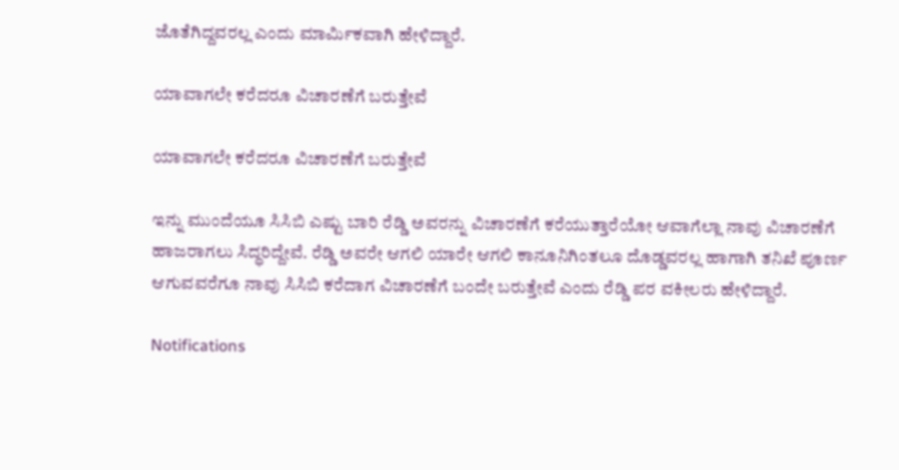ಜೊತೆಗಿದ್ದವರಲ್ಲ ಎಂದು ಮಾರ್ಮಿಕವಾಗಿ ಹೇಳಿದ್ದಾರೆ.

ಯಾವಾಗಲೇ ಕರೆದರೂ ವಿಚಾರಣೆಗೆ ಬರುತ್ತೇವೆ

ಯಾವಾಗಲೇ ಕರೆದರೂ ವಿಚಾರಣೆಗೆ ಬರುತ್ತೇವೆ

ಇನ್ನು ಮುಂದೆಯೂ ಸಿಸಿಬಿ ಎಷ್ಟು ಬಾರಿ ರೆಡ್ಡಿ ಅವರನ್ನು ವಿಚಾರಣೆಗೆ ಕರೆಯುತ್ತಾರೆಯೋ ಆವಾಗೆಲ್ಲಾ ನಾವು ವಿಚಾರಣೆಗೆ ಹಾಜರಾಗಲು ಸಿದ್ಧರಿದ್ದೇವೆ. ರೆಡ್ಡಿ ಅವರೇ ಆಗಲಿ ಯಾರೇ ಆಗಲಿ ಕಾನೂನಿಗಿಂತಲೂ ದೊಡ್ಡವರಲ್ಲ ಹಾಗಾಗಿ ತನಿಖೆ ಪೂರ್ಣ ಆಗುವವರೆಗೂ ನಾವು ಸಿಸಿಬಿ ಕರೆದಾಗ ವಿಚಾರಣೆಗೆ ಬಂದೇ ಬರುತ್ತೇವೆ ಎಂದು ರೆಡ್ಡಿ ಪರ ವಕೀಲರು ಹೇಳಿದ್ದಾರೆ.

Notifications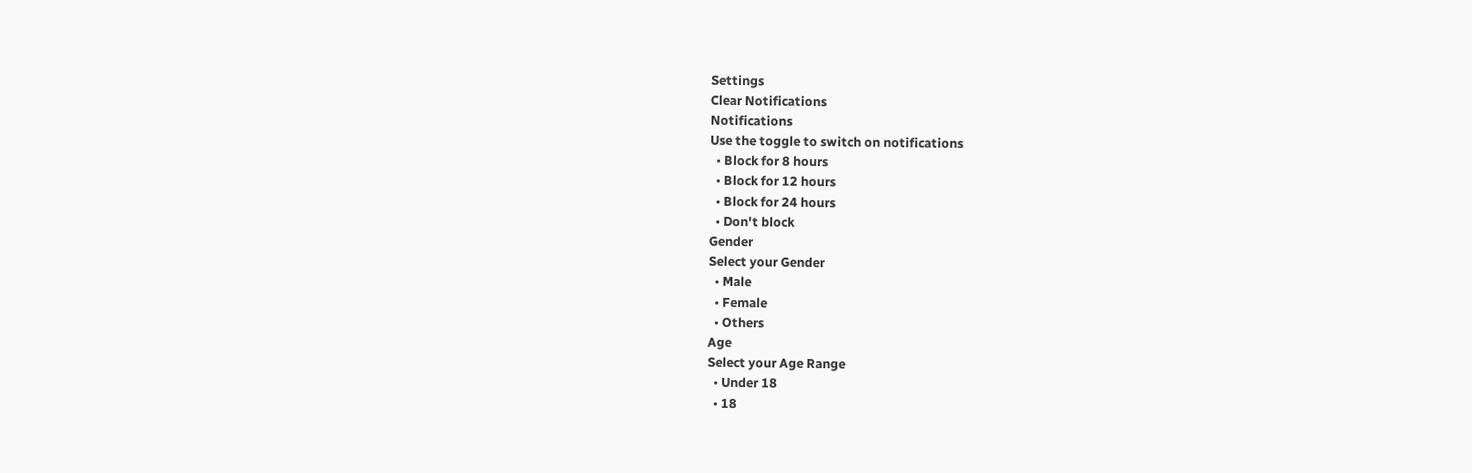Settings
Clear Notifications
Notifications
Use the toggle to switch on notifications
  • Block for 8 hours
  • Block for 12 hours
  • Block for 24 hours
  • Don't block
Gender
Select your Gender
  • Male
  • Female
  • Others
Age
Select your Age Range
  • Under 18
  • 18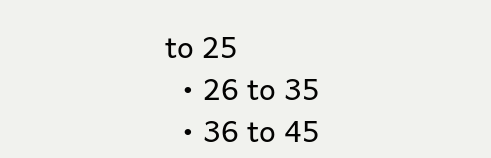to 25
  • 26 to 35
  • 36 to 45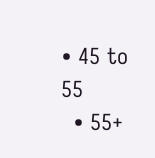• 45 to 55
  • 55+